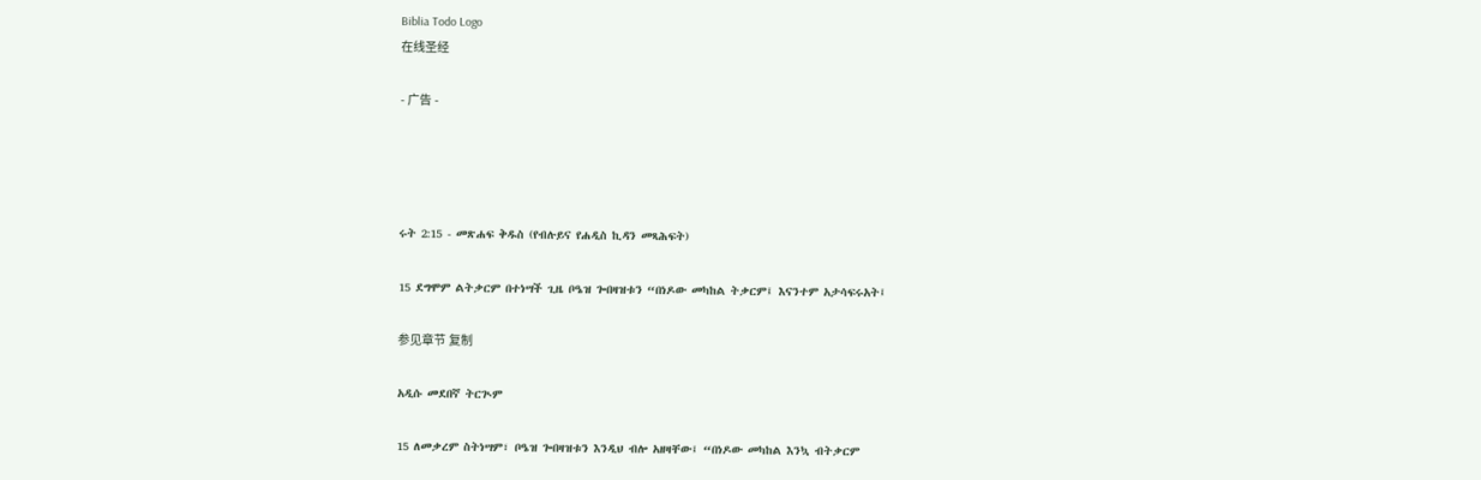Biblia Todo Logo
在线圣经

- 广告 -




ሩት 2:15 - መጽሐፍ ቅዱስ (የብሉይና የሐዲስ ኪዳን መጻሕፍት)

15 ደግሞም ልትቃርም በተነሣች ጊዜ ቦዔዝ ጐበዛዝቱን “በነዶው መካከል ትቃርም፤ እናንተም አታሳፍሩአት፤

参见章节 复制

አዲሱ መደበኛ ትርጒም

15 ለመቃረም ስትነሣም፣ ቦዔዝ ጐበዛዝቱን እንዲህ ብሎ አዘዛቸው፤ “በነዶው መካከል እንኳ ብትቃርም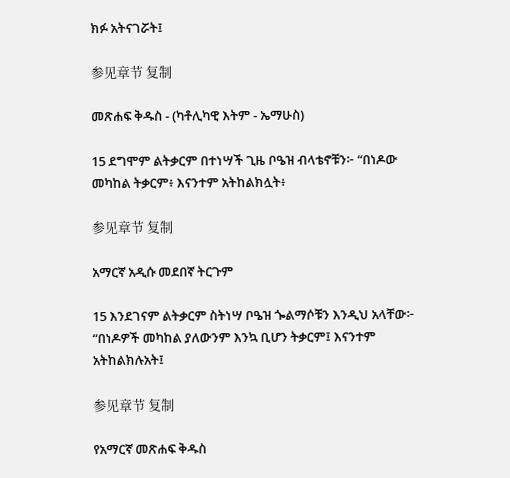ክፉ አትናገሯት፤

参见章节 复制

መጽሐፍ ቅዱስ - (ካቶሊካዊ እትም - ኤማሁስ)

15 ደግሞም ልትቃርም በተነሣች ጊዜ ቦዔዝ ብላቴኖቹን፦ “በነዶው መካከል ትቃርም፥ እናንተም አትከልክሏት፥

参见章节 复制

አማርኛ አዲሱ መደበኛ ትርጉም

15 እንደገናም ልትቃርም ስትነሣ ቦዔዝ ጐልማሶቹን እንዲህ አላቸው፦ “በነዶዎች መካከል ያለውንም እንኳ ቢሆን ትቃርም፤ እናንተም አትከልክሉአት፤

参见章节 复制

የአማርኛ መጽሐፍ ቅዱስ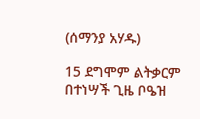(ሰማንያ አሃዱ)

15 ደግሞም ልትቃርም በተነሣች ጊዜ ቦዔዝ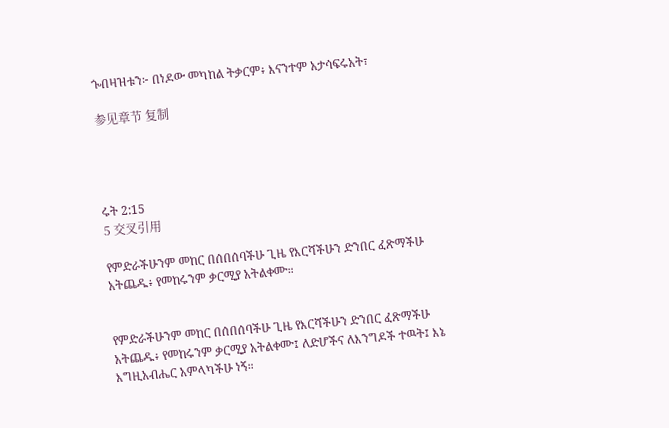ጐበዛዝቱን፦ በነዶው መካከል ትቃርም፥ እናንተም አታሳፍሩአት፣

参见章节 复制




ሩት 2:15
5 交叉引用

የምድራችሁንም መከር በሰበሰባችሁ ጊዜ የእርሻችሁን ድንበር ፈጽማችሁ አትጨዱ፥ የመከሩንም ቃርሚያ አትልቀሙ።


የምድራችሁንም መከር በሰበሰባችሁ ጊዜ የእርሻችሁን ድንበር ፈጽማችሁ አትጨዱ፥ የመከሩንም ቃርሚያ አትልቀሙ፤ ለድሆችና ለእንግዶች ተዉት፤ እኔ እግዚአብሔር አምላካችሁ ነኝ።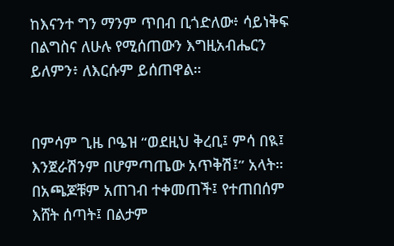ከእናንተ ግን ማንም ጥበብ ቢጎድለው፥ ሳይነቅፍ በልግስና ለሁሉ የሚሰጠውን እግዚአብሔርን ይለምን፥ ለእርሱም ይሰጠዋል።


በምሳም ጊዜ ቦዔዝ “ወደዚህ ቅረቢ፤ ምሳ በዪ፤ እንጀራሽንም በሆምጣጤው አጥቅሽ፤” አላት። በአጫጆቹም አጠገብ ተቀመጠች፤ የተጠበሰም እሸት ሰጣት፤ በልታም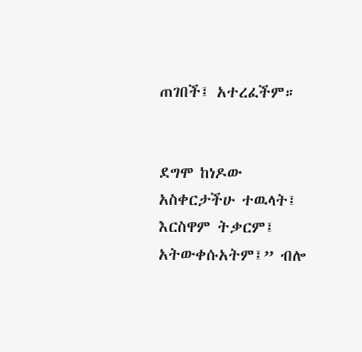ጠገበች፤ አተረፈችም።


ደግሞ ከነዶው አስቀርታችሁ ተዉላት፤ እርስዋም ትቃርም፤ አትውቀሱአትም፤” ብሎ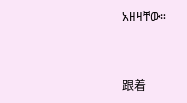አዘዛቸው።


跟着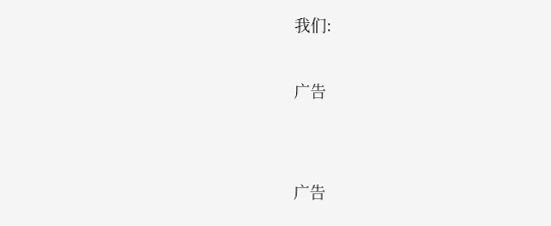我们:

广告


广告